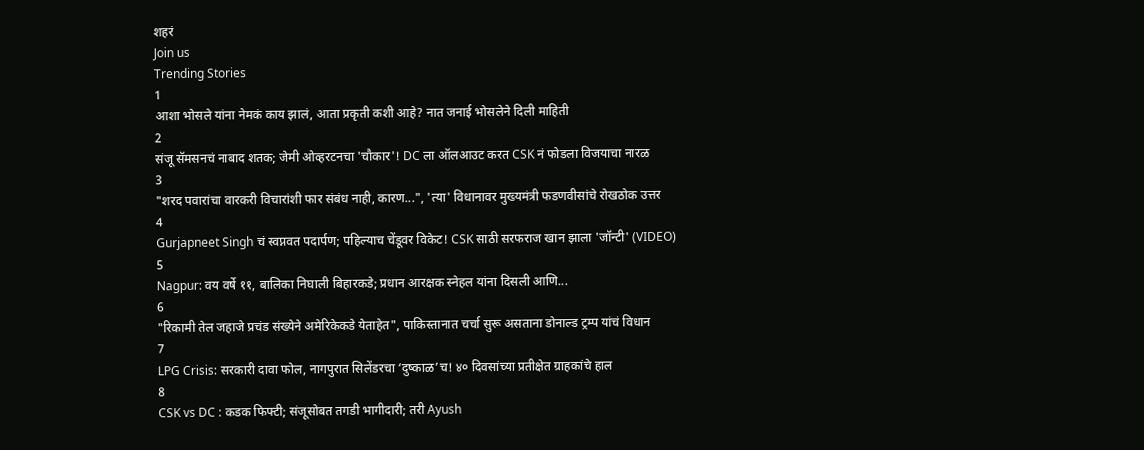शहरं
Join us
Trending Stories
1
आशा भोसले यांना नेमकं काय झालं, आता प्रकृती कशी आहे? नात जनाई भोसलेने दिली माहिती
2
संजू सॅमसनचं नाबाद शतक; जेमी ओव्हरटनचा 'चौकार'! DC ला ऑलआउट करत CSK नं फोडला विजयाचा नारळ
3
"शरद पवारांचा वारकरी विचारांशी फार संबंध नाही, कारण...", 'त्या' विधानावर मुख्यमंत्री फडणवीसांचे रोखठोक उत्तर
4
Gurjapneet Singh चं स्वप्नवत पदार्पण; पहिल्याच चेंडूवर विकेट! CSK साठी सरफराज खान झाला 'जॉन्टी' (VIDEO)
5
Nagpur: वय वर्षे ११, बालिका निघाली बिहारकडे; प्रधान आरक्षक स्नेहल यांना दिसली आणि...
6
"रिकामी तेल जहाजे प्रचंड संख्येने अमेरिकेकडे येताहेत", पाकिस्तानात चर्चा सुरू असताना डोनाल्ड ट्रम्प यांचं विधान
7
LPG Crisis: सरकारी दावा फोल, नागपुरात सिलेंडरचा ‘दुष्काळ’च! ४० दिवसांच्या प्रतीक्षेत ग्राहकांचे हाल
8
CSK vs DC : कडक फिफ्टी; संजूसोबत तगडी भागीदारी; तरी Ayush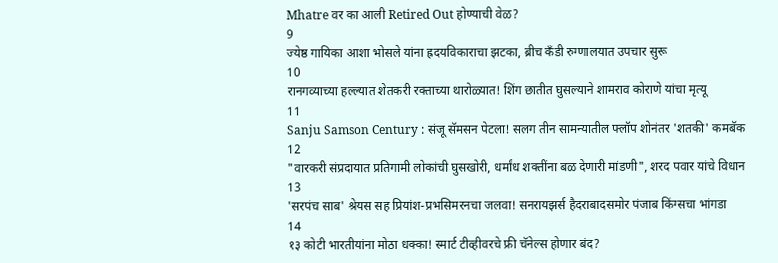Mhatre वर का आली Retired Out होण्याची वेळ?
9
ज्येष्ठ गायिका आशा भोसले यांना ह्रदयविकाराचा झटका, ब्रीच कँडी रुग्णालयात उपचार सुरू
10
रानगव्याच्या हल्ल्यात शेतकरी रक्ताच्या थारोळ्यात! शिंग छातीत घुसल्याने शामराव कोराणे यांचा मृत्यू
11
Sanju Samson Century : संजू सॅमसन पेटला! सलग तीन सामन्यातील फ्लॉप शोनंतर 'शतकी' कमबॅक
12
"वारकरी संप्रदायात प्रतिगामी लोकांची घुसखोरी, धर्मांध शक्तींना बळ देणारी मांडणी", शरद पवार यांचे विधान
13
'सरपंच साब' श्रेयस सह प्रियांश-प्रभसिमरनचा जलवा! सनरायझर्स हैदराबादसमोर पंजाब किंग्सचा भांगडा
14
१३ कोटी भारतीयांना मोठा धक्का! स्मार्ट टीव्हीवरचे फ्री चॅनेल्स होणार बंद?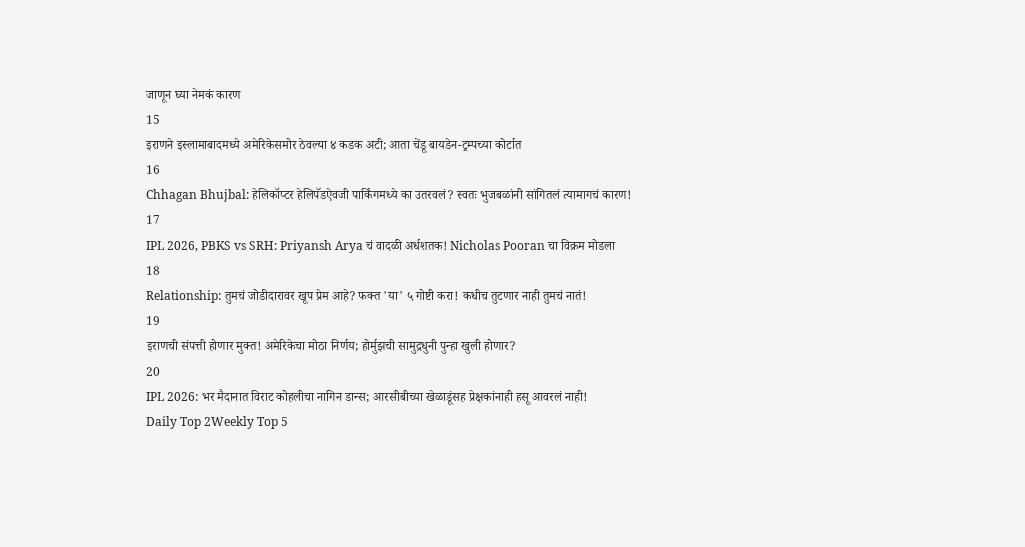जाणून घ्या नेमकं कारण
15
इराणने इस्लामाबादमध्ये अमेरिकेसमोर ठेवल्या ४ कडक अटी; आता चेंडू बायडेन-ट्रम्पच्या कोर्टात
16
Chhagan Bhujbal: हेलिकॉप्टर हेलिपॅडऐवजी पार्किंगमध्ये का उतरवलं? स्वतः भुजबळांनी सांगितलं त्यामागचं कारण!
17
IPL 2026, PBKS vs SRH: Priyansh Arya चं वादळी अर्धशतक! Nicholas Pooran चा विक्रम मोडला
18
Relationship: तुमचं जोडीदारावर खूप प्रेम आहे? फक्त 'या' ५ गोष्टी करा! कधीच तुटणार नाही तुमचं नातं!
19
इराणची संपत्ती होणार मुक्त! अमेरिकेचा मोठा निर्णय; होर्मुझची सामुद्रधुनी पुन्हा खुली होणार?
20
IPL 2026: भर मैदानात विराट कोहलीचा नागिन डान्स; आरसीबीच्या खेळाडूंसह प्रेक्षकांनाही हसू आवरलं नाही!
Daily Top 2Weekly Top 5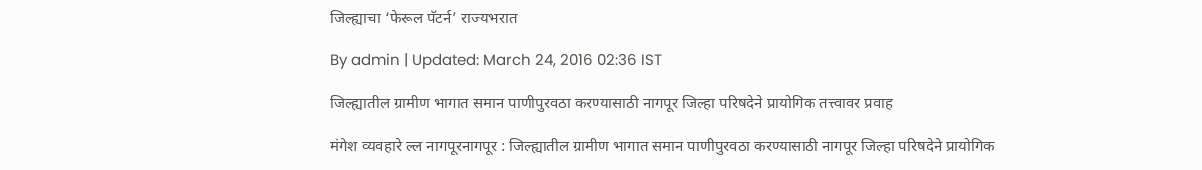जिल्ह्याचा ‘फेरूल पॅटर्न’ राज्यभरात

By admin | Updated: March 24, 2016 02:36 IST

जिल्ह्यातील ग्रामीण भागात समान पाणीपुरवठा करण्यासाठी नागपूर जिल्हा परिषदेने प्रायोगिक तत्त्वावर प्रवाह

मंगेश व्यवहारे ल्ल नागपूरनागपूर : जिल्ह्यातील ग्रामीण भागात समान पाणीपुरवठा करण्यासाठी नागपूर जिल्हा परिषदेने प्रायोगिक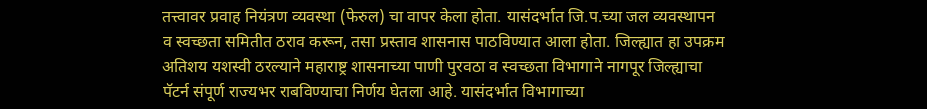तत्त्वावर प्रवाह नियंत्रण व्यवस्था (फेरुल) चा वापर केला होता. यासंदर्भात जि.प.च्या जल व्यवस्थापन व स्वच्छता समितीत ठराव करून, तसा प्रस्ताव शासनास पाठविण्यात आला होता. जिल्ह्यात हा उपक्रम अतिशय यशस्वी ठरल्याने महाराष्ट्र शासनाच्या पाणी पुरवठा व स्वच्छता विभागाने नागपूर जिल्ह्याचा पॅटर्न संपूर्ण राज्यभर राबविण्याचा निर्णय घेतला आहे. यासंदर्भात विभागाच्या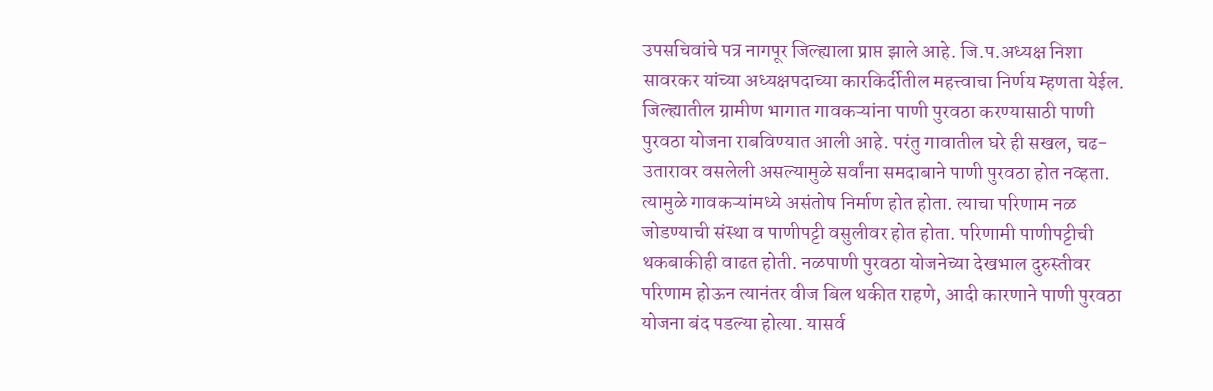उपसचिवांचे पत्र नागपूर जिल्ह्याला प्राप्त झाले आहे. जि.प.अध्यक्ष निशा सावरकर यांच्या अध्यक्षपदाच्या कारकिर्दीतील महत्त्वाचा निर्णय म्हणता येईल. जिल्ह्यातील ग्रामीण भागात गावकऱ्यांना पाणी पुरवठा करण्यासाठी पाणी पुरवठा योजना राबविण्यात आली आहे. परंतु गावातील घरे ही सखल, चढ-उतारावर वसलेली असल्यामुळे सर्वांना समदाबाने पाणी पुरवठा होत नव्हता. त्यामुळे गावकऱ्यांमध्ये असंतोष निर्माण होत होता. त्याचा परिणाम नळ जोडण्याची संस्था व पाणीपट्टी वसुलीवर होत होता. परिणामी पाणीपट्टीची थकबाकीही वाढत होती. नळपाणी पुरवठा योजनेच्या देखभाल दुरुस्तीवर परिणाम होऊन त्यानंतर वीज बिल थकीत राहणे, आदी कारणाने पाणी पुरवठा योजना बंद पडल्या होत्या. यासर्व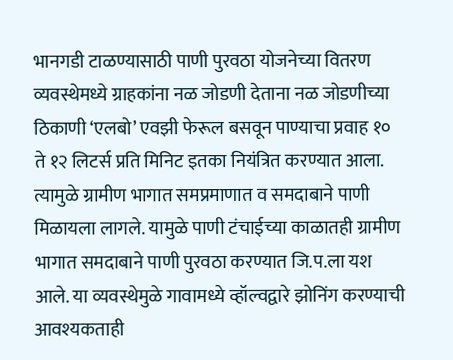भानगडी टाळण्यासाठी पाणी पुरवठा योजनेच्या वितरण व्यवस्थेमध्ये ग्राहकांना नळ जोडणी देताना नळ जोडणीच्या ठिकाणी ‘एलबो’ एवझी फेरूल बसवून पाण्याचा प्रवाह १० ते १२ लिटर्स प्रति मिनिट इतका नियंत्रित करण्यात आला. त्यामुळे ग्रामीण भागात समप्रमाणात व समदाबाने पाणी मिळायला लागले. यामुळे पाणी टंचाईच्या काळातही ग्रामीण भागात समदाबाने पाणी पुरवठा करण्यात जि.प.ला यश आले. या व्यवस्थेमुळे गावामध्ये व्हॉल्वद्वारे झोनिंग करण्याची आवश्यकताही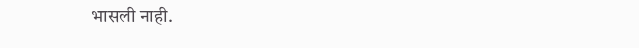भासली नाही.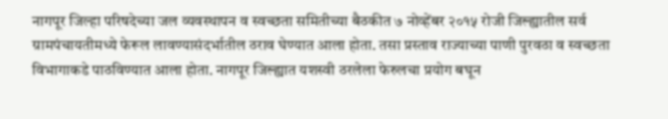नागपूर जिल्हा परिषदेच्या जल व्यवस्थापन व स्वच्छता समितीच्या बैठकीत ७ नोव्हेंबर २०१५ रोजी जिल्ह्यातील सर्व ग्रामपंचायतीमध्ये फेरूल लावण्यासंदर्भातील ठराव घेण्यात आला होता. तसा प्रस्ताव राज्याच्या पाणी पुरवठा व स्वच्छता विभागाकडे पाठविण्यात आला होता. नागपूर जिल्ह्यात यशस्वी ठरलेला फेरुलचा प्रयोग बघून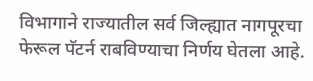विभागाने राज्यातील सर्व जिल्ह्यात नागपूरचा फेरूल पॅटर्न राबविण्याचा निर्णय घेतला आहे.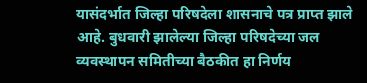यासंदर्भात जिल्हा परिषदेला शासनाचे पत्र प्राप्त झाले आहे. बुधवारी झालेल्या जिल्हा परिषदेच्या जल व्यवस्थापन समितीच्या बैठकीत हा निर्णय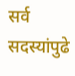सर्व सदस्यांपुढे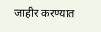जाहीर करण्यात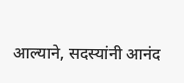आल्याने, सदस्यांनी आनंद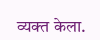व्यक्त केला.